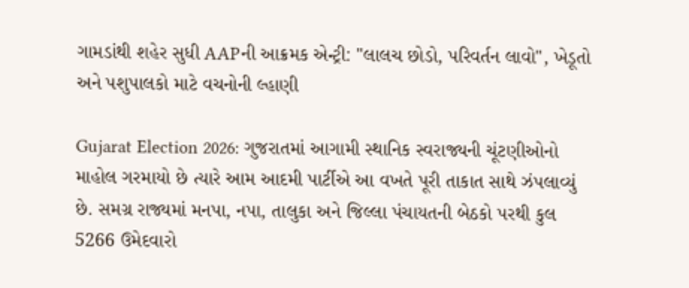ગામડાંથી શહેર સુધી AAPની આક્રમક એન્ટ્રી: "લાલચ છોડો, પરિવર્તન લાવો", ખેડૂતો અને પશુપાલકો માટે વચનોની લ્હાણી

Gujarat Election 2026: ગુજરાતમાં આગામી સ્થાનિક સ્વરાજ્યની ચૂંટણીઓનો માહોલ ગરમાયો છે ત્યારે આમ આદમી પાર્ટીએ આ વખતે પૂરી તાકાત સાથે ઝંપલાવ્યું છે. સમગ્ર રાજ્યમાં મનપા, નપા, તાલુકા અને જિલ્લા પંચાયતની બેઠકો પરથી કુલ 5266 ઉમેદવારો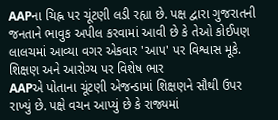AAPના ચિહ્ન પર ચૂંટણી લડી રહ્યા છે. પક્ષ દ્વારા ગુજરાતની જનતાને ભાવુક અપીલ કરવામાં આવી છે કે તેઓ કોઈપણ લાલચમાં આવ્યા વગર એકવાર 'આપ' પર વિશ્વાસ મૂકે.
શિક્ષણ અને આરોગ્ય પર વિશેષ ભાર
AAPએ પોતાના ચૂંટણી એજન્ડામાં શિક્ષણને સૌથી ઉપર રાખ્યું છે. પક્ષે વચન આપ્યું છે કે રાજ્યમાં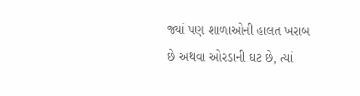જ્યાં પણ શાળાઓની હાલત ખરાબ છે અથવા ઓરડાની ઘટ છે, ત્યાં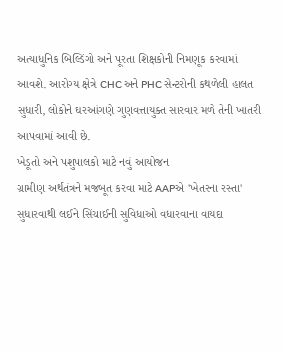અત્યાધુનિક બિલ્ડિંગો અને પૂરતા શિક્ષકોની નિમણૂક કરવામાં આવશે. આરોગ્ય ક્ષેત્રે CHC અને PHC સેન્ટરોની કથળેલી હાલત સુધારી, લોકોને ઘરઆંગણે ગુણવત્તાયુક્ત સારવાર મળે તેની ખાતરી આપવામાં આવી છે.
ખેડૂતો અને પશુપાલકો માટે નવું આયોજન
ગ્રામીણ અર્થતંત્રને મજબૂત કરવા માટે AAPએ 'ખેતરના રસ્તા' સુધારવાથી લઈને સિંચાઈની સુવિધાઓ વધારવાના વાયદા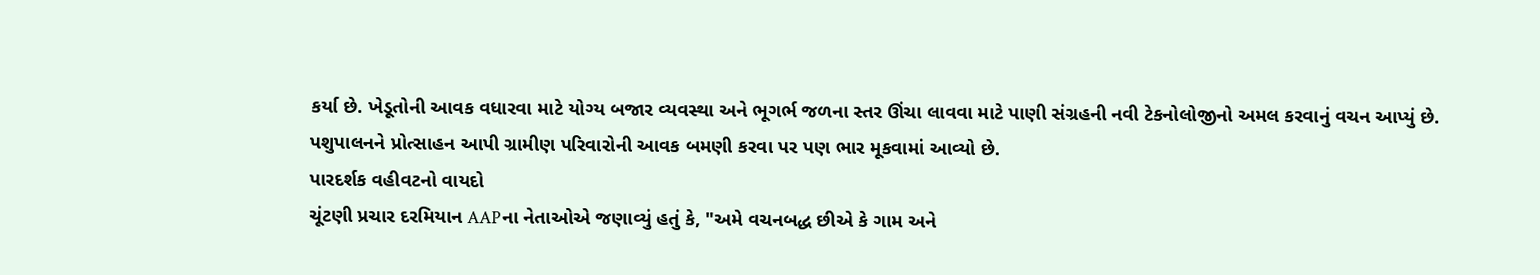કર્યા છે. ખેડૂતોની આવક વધારવા માટે યોગ્ય બજાર વ્યવસ્થા અને ભૂગર્ભ જળના સ્તર ઊંચા લાવવા માટે પાણી સંગ્રહની નવી ટેકનોલોજીનો અમલ કરવાનું વચન આપ્યું છે. પશુપાલનને પ્રોત્સાહન આપી ગ્રામીણ પરિવારોની આવક બમણી કરવા પર પણ ભાર મૂકવામાં આવ્યો છે.
પારદર્શક વહીવટનો વાયદો
ચૂંટણી પ્રચાર દરમિયાન AAPના નેતાઓએ જણાવ્યું હતું કે, "અમે વચનબદ્ધ છીએ કે ગામ અને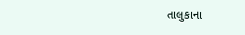તાલુકાના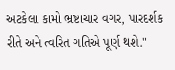અટકેલા કામો ભ્રષ્ટાચાર વગર, પારદર્શક રીતે અને ત્વરિત ગતિએ પૂર્ણ થશે."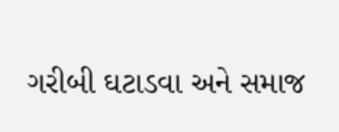ગરીબી ઘટાડવા અને સમાજ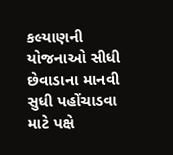કલ્યાણની યોજનાઓ સીધી છેવાડાના માનવી સુધી પહોંચાડવા માટે પક્ષે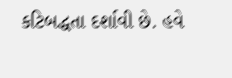કટિબદ્ધતા દર્શાવી છે. હવે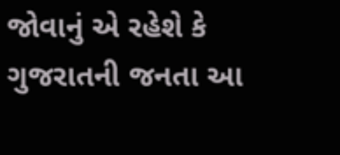જોવાનું એ રહેશે કે ગુજરાતની જનતા આ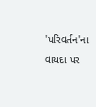'પરિવર્તન'ના વાયદા પર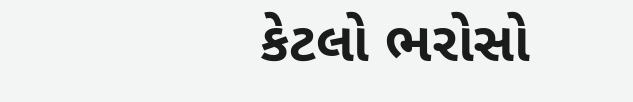કેટલો ભરોસો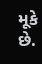મૂકે છે.